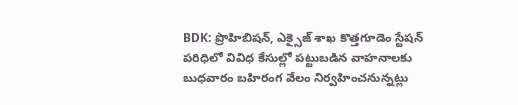BDK: ప్రొహిబిషన్, ఎక్సైజ్ శాఖ కొత్తగూడెం స్టేషన్ పరిధిలో వివిధ కేసుల్లో పట్టుబడిన వాహనాలకు బుధవారం బహిరంగ వేలం నిర్వహించనున్నట్లు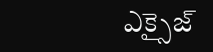ఎక్సైజ్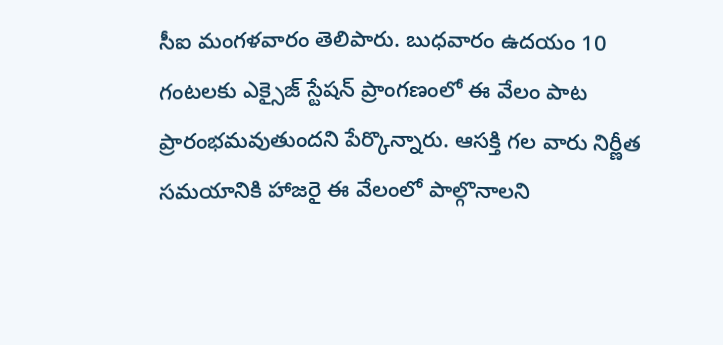సీఐ మంగళవారం తెలిపారు. బుధవారం ఉదయం 10 గంటలకు ఎక్సైజ్ స్టేషన్ ప్రాంగణంలో ఈ వేలం పాట ప్రారంభమవుతుందని పేర్కొన్నారు. ఆసక్తి గల వారు నిర్ణీత సమయానికి హాజరై ఈ వేలంలో పాల్గొనాలని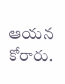ఆయన కోరారు.